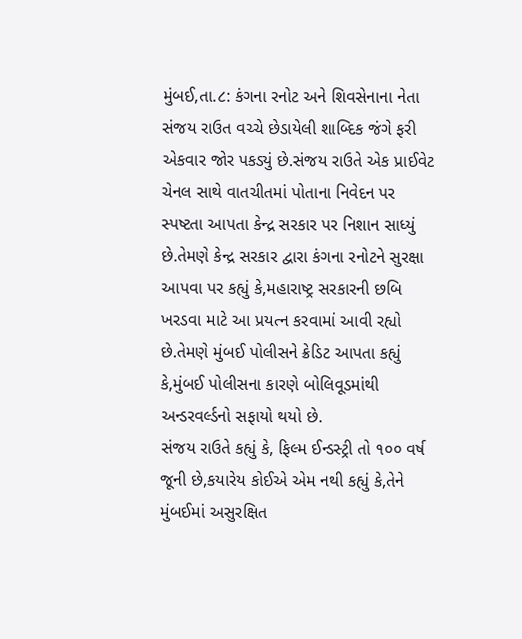મુંબઈ,તા.૮: કંગના રનોટ અને શિવસેનાના નેતા સંજય રાઉત વચ્ચે છેડાયેલી શાબ્દિક જંગે ફરી એકવાર જોર પકડ્યું છે.સંજય રાઉતે એક પ્રાઈવેટ ચેનલ સાથે વાતચીતમાં પોતાના નિવેદન પર સ્પષ્ટતા આપતા કેન્દ્ર સરકાર પર નિશાન સાધ્યું છે.તેમણે કેન્દ્ર સરકાર દ્વારા કંગના રનોટને સુરક્ષા આપવા પર કહ્યું કે,મહારાષ્ટ્ર સરકારની છબિ ખરડવા માટે આ પ્રયત્ન કરવામાં આવી રહ્યો છે.તેમણે મુંબઈ પોલીસને ક્રેડિટ આપતા કહ્યું કે,મુંબઈ પોલીસના કારણે બોલિવૂડમાંથી અન્ડરવર્લ્ડનો સફાયો થયો છે.
સંજય રાઉતે કહ્યું કે, ફિલ્મ ઈન્ડસ્ટ્રી તો ૧૦૦ વર્ષ જૂની છે,કયારેય કોઈએ એમ નથી કહ્યું કે,તેને મુંબઈમાં અસુરક્ષિત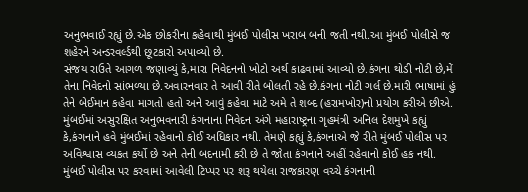અનુભવાઈ રહ્યું છે.એક છોકરીના કહેવાથી મુંબઈ પોલીસ ખરાબ બની જતી નથી.આ મુંબઈ પોલીસે જ શહેરને અન્ડરવર્લ્ડથી છૂટકારો અપાવ્યો છે.
સંજય રાઉતે આગળ જણાવ્યું કે,મારા નિવેદનનો ખોટો અર્થ કાઢવામાં આવ્યો છે.કંગના થોડી નોટી છે,મેં તેના નિવેદનો સાંભળ્યા છે.અવારનવાર તે આવી રીતે બોલતી રહે છે.કંગના નોટી ગર્લ છે.મારી ભાષામાં હું તેને બેઈમાન કહેવા માગતો હતો અને આવું કહેવા માટે અમે તે શબ્દ (હરામખોર)નો પ્રયોગ કરીએ છીએ.
મુંબઈમાં અસુરક્ષિત અનુભવનારી કંગનાના નિવેદન અંગે મહારાષ્ટ્રના ગૃહમંત્રી અનિલ દેશમુખે કહ્યું કે,કંગનાને હવે મુંબઈમાં રહેવાનો કોઈ અધિકાર નથી. તેમણે કહ્યું કે,કંગનાએ જે રીતે મુંબઈ પોલીસ પર અવિશ્વાસ વ્યકત કર્યો છે અને તેની બદનામી કરી છે તે જોતા કંગનાને અહીં રહેવાનો કોઈ હક નથી.
મુંબઈ પોલીસ પર કરવામાં આવેલી ટિપ્પર પર શરૂ થયેલા રાજકારણ વચ્ચે કંગનાની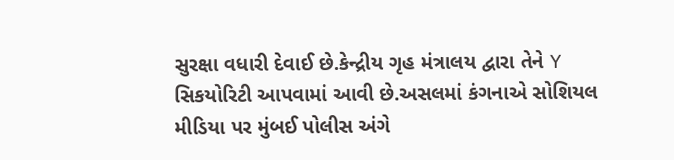સુરક્ષા વધારી દેવાઈ છે.કેન્દ્રીય ગૃહ મંત્રાલય દ્વારા તેને Y સિકયોરિટી આપવામાં આવી છે.અસલમાં કંગનાએ સોશિયલ મીડિયા પર મુંબઈ પોલીસ અંગે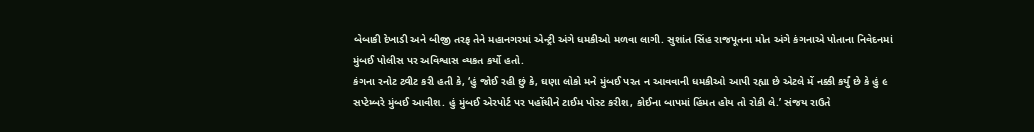બેબાકી દેખાડી અને બીજી તરફ તેને મહાનગરમાં એન્ટ્રી અંગે ધમકીઓ મળવા લાગી. સુશાંત સિંહ રાજપૂતના મોત અંગે કંગનાએ પોતાના નિવેદનમાં મુંબઈ પોલીસ પર અવિશ્વાસ વ્યકત કર્યો હતો.
કંગના રનોટ ટ્વીટ કરી હતી કે, ‘હું જોઈ રહી છું કે, ઘણા લોકો મને મુંબઈ પરત ન આવવાની ધમકીઓ આપી રહ્યા છે એટલે મેં નક્કી કર્યું છે કે હું ૯ સપ્ટેમ્બરે મુંબઈ આવીશ. હું મુંબઈ એરપોર્ટ પર પહોંચીને ટાઈમ પોસ્ટ કરીશ, કોઈના બાપમાં હિંમત હોય તો રોકી લે.’ સંજય રાઉતે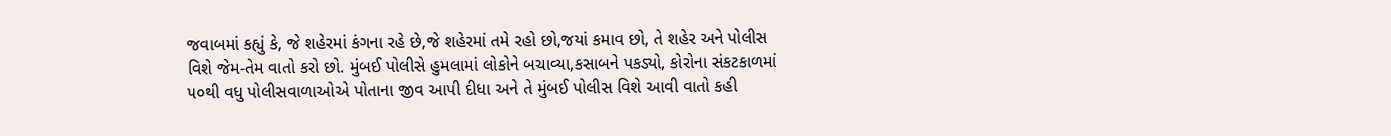જવાબમાં કહ્યું કે, જે શહેરમાં કંગના રહે છે,જે શહેરમાં તમે રહો છો,જયાં કમાવ છો, તે શહેર અને પોલીસ વિશે જેમ-તેમ વાતો કરો છો. મુંબઈ પોલીસે હુમલામાં લોકોને બચાવ્યા,કસાબને પકડ્યો, કોરોના સંકટકાળમાં ૫૦થી વધુ પોલીસવાળાઓએ પોતાના જીવ આપી દીધા અને તે મુંબઈ પોલીસ વિશે આવી વાતો કહી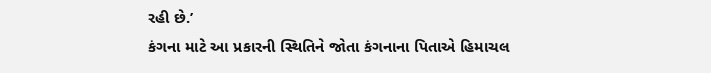રહી છે.’
કંગના માટે આ પ્રકારની સ્થિતિને જોતા કંગનાના પિતાએ હિમાચલ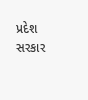પ્રદેશ સરકાર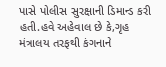પાસે પોલીસ સુરક્ષાની ડિમાન્ડ કરી હતી.હવે અહેવાલ છે કે,ગૃહ મંત્રાલય તરફથી કંગનાને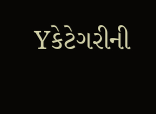Yકેટેગરીની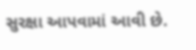સુરક્ષા આપવામાં આવી છે.